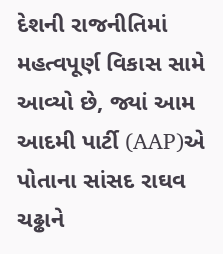દેશની રાજનીતિમાં મહત્વપૂર્ણ વિકાસ સામે આવ્યો છે, જ્યાં આમ આદમી પાર્ટી (AAP)એ પોતાના સાંસદ રાઘવ ચઢ્ઢાને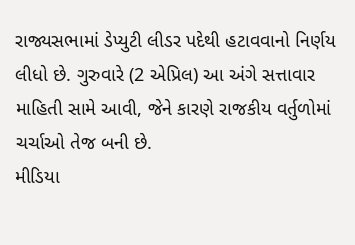રાજ્યસભામાં ડેપ્યુટી લીડર પદેથી હટાવવાનો નિર્ણય લીધો છે. ગુરુવારે (2 એપ્રિલ) આ અંગે સત્તાવાર માહિતી સામે આવી, જેને કારણે રાજકીય વર્તુળોમાં ચર્ચાઓ તેજ બની છે.
મીડિયા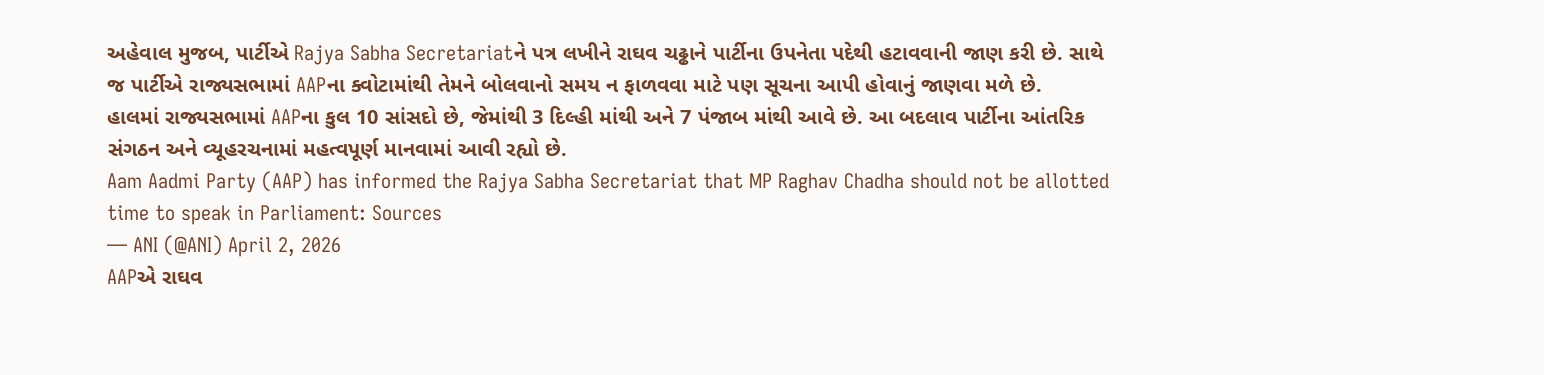અહેવાલ મુજબ, પાર્ટીએ Rajya Sabha Secretariatને પત્ર લખીને રાઘવ ચઢ્ઢાને પાર્ટીના ઉપનેતા પદેથી હટાવવાની જાણ કરી છે. સાથે જ પાર્ટીએ રાજ્યસભામાં AAPના ક્વોટામાંથી તેમને બોલવાનો સમય ન ફાળવવા માટે પણ સૂચના આપી હોવાનું જાણવા મળે છે.
હાલમાં રાજ્યસભામાં AAPના કુલ 10 સાંસદો છે, જેમાંથી 3 દિલ્હી માંથી અને 7 પંજાબ માંથી આવે છે. આ બદલાવ પાર્ટીના આંતરિક સંગઠન અને વ્યૂહરચનામાં મહત્વપૂર્ણ માનવામાં આવી રહ્યો છે.
Aam Aadmi Party (AAP) has informed the Rajya Sabha Secretariat that MP Raghav Chadha should not be allotted time to speak in Parliament: Sources
— ANI (@ANI) April 2, 2026
AAPએ રાઘવ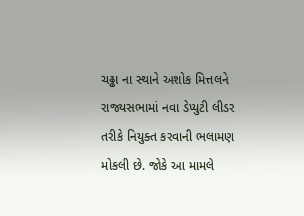ચઢ્ઢા ના સ્થાને અશોક મિત્તલને રાજ્યસભામાં નવા ડેપ્યુટી લીડર તરીકે નિયુક્ત કરવાની ભલામણ મોકલી છે. જોકે આ મામલે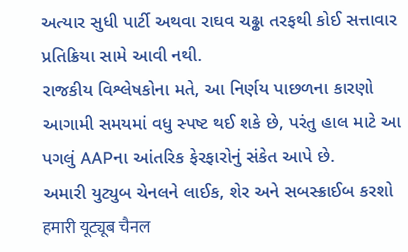અત્યાર સુધી પાર્ટી અથવા રાઘવ ચઢ્ઢા તરફથી કોઈ સત્તાવાર પ્રતિક્રિયા સામે આવી નથી.
રાજકીય વિશ્લેષકોના મતે, આ નિર્ણય પાછળના કારણો આગામી સમયમાં વધુ સ્પષ્ટ થઈ શકે છે, પરંતુ હાલ માટે આ પગલું AAPના આંતરિક ફેરફારોનું સંકેત આપે છે.
અમારી યુટ્યુબ ચેનલને લાઈક, શેર અને સબસ્ક્રાઈબ કરશો
हमारी यूट्यूब चैनल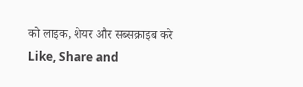को लाइक, शेयर और सब्सक्राइब करे
Like, Share and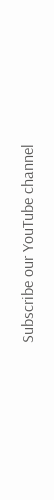Subscribe our YouTube channel